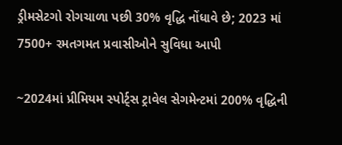ડ્રીમસેટગો રોગચાળા પછી 30% વૃદ્ધિ નોંધાવે છે; 2023 માં 7500+ રમતગમત પ્રવાસીઓને સુવિધા આપી

~2024માં પ્રીમિયમ સ્પોર્ટ્સ ટ્રાવેલ સેગમેન્ટમાં 200% વૃદ્ધિની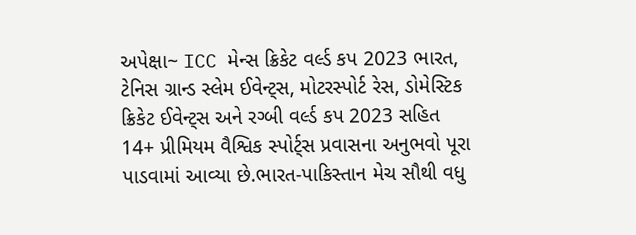અપેક્ષા~ ICC મેન્સ ક્રિકેટ વર્લ્ડ કપ 2023 ભારત, ટેનિસ ગ્રાન્ડ સ્લેમ ઈવેન્ટ્સ, મોટરસ્પોર્ટ રેસ, ડોમેસ્ટિક ક્રિકેટ ઈવેન્ટ્સ અને રગ્બી વર્લ્ડ કપ 2023 સહિત 14+ પ્રીમિયમ વૈશ્વિક સ્પોર્ટ્સ પ્રવાસના અનુભવો પૂરા પાડવામાં આવ્યા છે.ભારત-પાકિસ્તાન મેચ સૌથી વધુ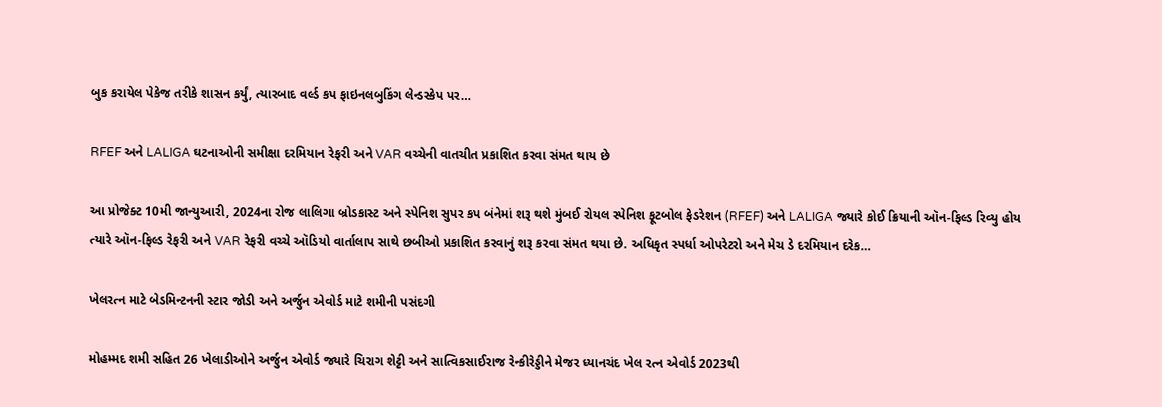બુક કરાયેલ પેકેજ તરીકે શાસન કર્યું, ત્યારબાદ વર્લ્ડ કપ ફાઇનલબુકિંગ લેન્ડસ્કેપ પર…

RFEF અને LALIGA ઘટનાઓની સમીક્ષા દરમિયાન રેફરી અને VAR વચ્ચેની વાતચીત પ્રકાશિત કરવા સંમત થાય છે

આ પ્રોજેક્ટ 10મી જાન્યુઆરી, 2024ના રોજ લાલિગા બ્રોડકાસ્ટ અને સ્પેનિશ સુપર કપ બંનેમાં શરૂ થશે મુંબઈ રોયલ સ્પેનિશ ફૂટબોલ ફેડરેશન (RFEF) અને LALIGA જ્યારે કોઈ ક્રિયાની ઑન-ફિલ્ડ રિવ્યુ હોય ત્યારે ઑન-ફિલ્ડ રેફરી અને VAR રેફરી વચ્ચે ઑડિયો વાર્તાલાપ સાથે છબીઓ પ્રકાશિત કરવાનું શરૂ કરવા સંમત થયા છે. અધિકૃત સ્પર્ધા ઓપરેટરો અને મેચ ડે દરમિયાન દરેક…

ખેલરત્ન માટે બેડમિન્ટનની સ્ટાર જોડી અને અર્જુન એવોર્ડ માટે શમીની પસંદગી

મોહમ્મદ શમી સહિત 26 ખેલાડીઓને અર્જુન એવોર્ડ જ્યારે ચિરાગ શેટ્ટી અને સાત્વિકસાઈરાજ રેન્કીરેડ્ડીને મેજર ધ્યાનચંદ ખેલ રત્ન એવોર્ડ 2023થી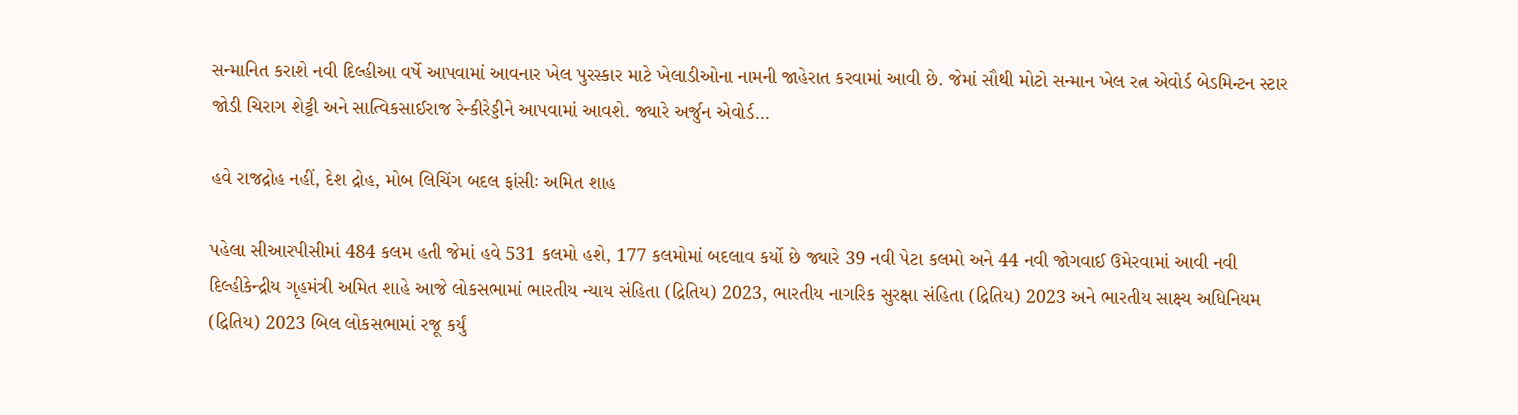સન્માનિત કરાશે નવી દિલ્હીઆ વર્ષે આપવામાં આવનાર ખેલ પુરસ્કાર માટે ખેલાડીઓના નામની જાહેરાત કરવામાં આવી છે. જેમાં સૌથી મોટો સન્માન ખેલ રત્ન એવોર્ડ બેડમિન્ટન સ્ટાર જોડી ચિરાગ શેટ્ટી અને સાત્વિકસાઈરાજ રેન્કીરેડ્ડીને આપવામાં આવશે. જ્યારે અર્જુન એવોર્ડ…

હવે રાજદ્રોહ નહીં, દેશ દ્રોહ, મોબ લિચિંગ બદલ ફાંસીઃ અમિત શાહ

પહેલા સીઆરપીસીમાં 484 કલમ હતી જેમાં હવે 531 કલમો હશે, 177 કલમોમાં બદલાવ કર્યો છે જ્યારે 39 નવી પેટા કલમો અને 44 નવી જોગવાઈ ઉમેરવામાં આવી નવી દિલ્હીકેન્દ્રીય ગૃહમંત્રી અમિત શાહે આજે લોકસભામાં ભારતીય ન્યાય સંહિતા (દ્રિતિય) 2023, ભારતીય નાગરિક સુરક્ષા સંહિતા (દ્રિતિય) 2023 અને ભારતીય સાક્ષ્ય અધિનિયમ (દ્રિતિય) 2023 બિલ લોકસભામાં રજૂ કર્યું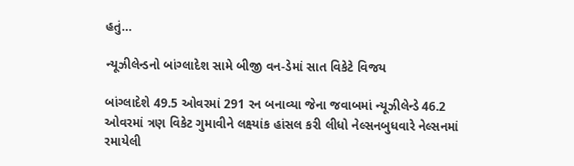હતું…

ન્યૂઝીલેન્ડનો બાંગ્લાદેશ સામે બીજી વન-ડેમાં સાત વિકેટે વિજય

બાંગ્લાદેશે 49.5 ઓવરમાં 291 રન બનાવ્યા જેના જવાબમાં ન્યૂઝીલેન્ડે 46.2 ઓવરમાં ત્રણ વિકેટ ગુમાવીને લક્ષ્યાંક હાંસલ કરી લીધો નેલ્સનબુધવારે નેલ્સનમાં રમાયેલી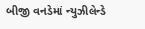બીજી વનડેમાં ન્યુઝીલેન્ડે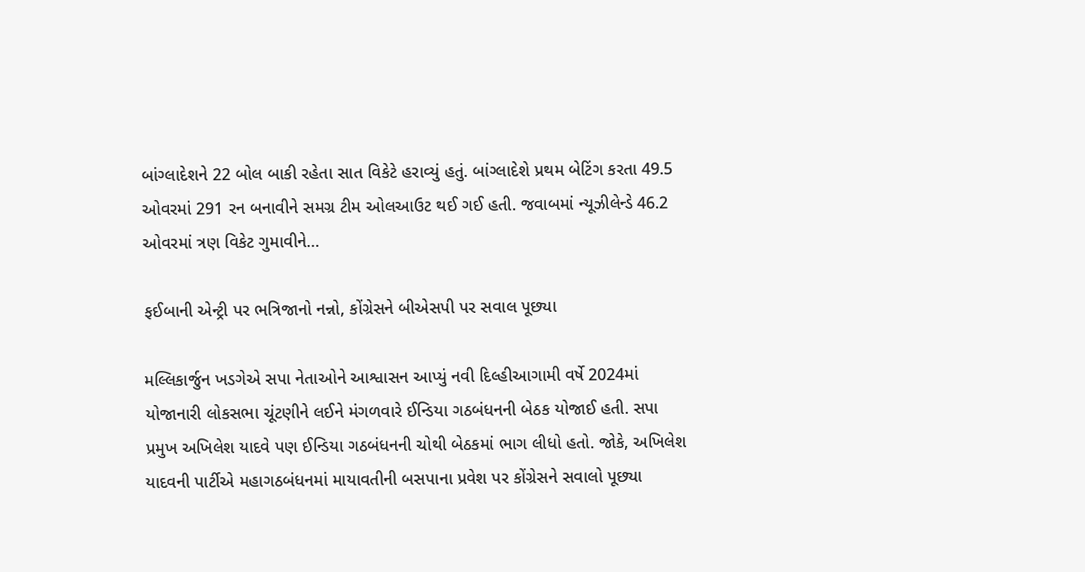બાંગ્લાદેશને 22 બોલ બાકી રહેતા સાત વિકેટે હરાવ્યું હતું. બાંગ્લાદેશે પ્રથમ બેટિંગ કરતા 49.5 ઓવરમાં 291 રન બનાવીને સમગ્ર ટીમ ઓલઆઉટ થઈ ગઈ હતી. જવાબમાં ન્યૂઝીલેન્ડે 46.2 ઓવરમાં ત્રણ વિકેટ ગુમાવીને…

ફઈબાની એન્ટ્રી પર ભત્રિજાનો નન્નો, કોંગ્રેસને બીએસપી પર સવાલ પૂછ્યા

મલ્લિકાર્જુન ખડગેએ સપા નેતાઓને આશ્વાસન આપ્યું નવી દિલ્હીઆગામી વર્ષે 2024માં યોજાનારી લોકસભા ચૂંટણીને લઈને મંગળવારે ઈન્ડિયા ગઠબંધનની બેઠક યોજાઈ હતી. સપા પ્રમુખ અખિલેશ યાદવે પણ ઈન્ડિયા ગઠબંધનની ચોથી બેઠકમાં ભાગ લીધો હતો. જોકે, અખિલેશ યાદવની પાર્ટીએ મહાગઠબંધનમાં માયાવતીની બસપાના પ્રવેશ પર કોંગ્રેસને સવાલો પૂછ્યા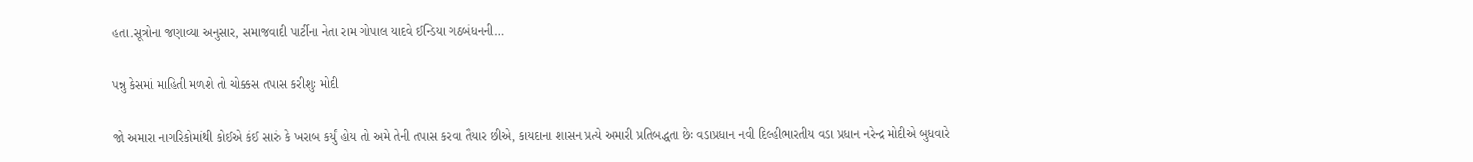હતા.સૂત્રોના જણાવ્યા અનુસાર, સમાજવાદી પાર્ટીના નેતા રામ ગોપાલ યાદવે ઈન્ડિયા ગઠબંધનની…

પન્નુ કેસમાં માહિતી મળશે તો ચોક્કસ તપાસ કરીશુઃ મોદી

જો અમારા નાગરિકોમાંથી કોઈએ કંઈ સારું કે ખરાબ કર્યું હોય તો અમે તેની તપાસ કરવા તૈયાર છીએ, કાયદાના શાસન પ્રત્યે અમારી પ્રતિબદ્ધતા છેઃ વડાપ્રધાન નવી દિલ્હીભારતીય વડા પ્રધાન નરેન્દ્ર મોદીએ બુધવારે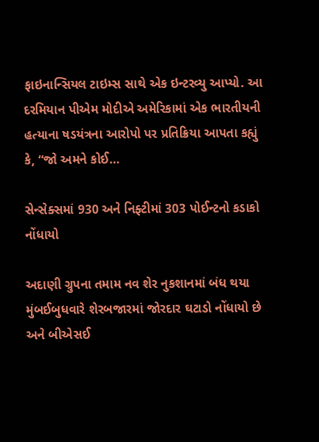ફાઇનાન્સિયલ ટાઇમ્સ સાથે એક ઇન્ટરવ્યુ આપ્યો. આ દરમિયાન પીએમ મોદીએ અમેરિકામાં એક ભારતીયની હત્યાના ષડયંત્રના આરોપો પર પ્રતિક્રિયા આપતા કહ્યું કે, “જો અમને કોઈ…

સેન્સેક્સમાં 930 અને નિફ્ટીમાં 303 પોઈન્ટનો કડાકો નોંધાયો

અદાણી ગ્રુપના તમામ નવ શેર નુકશાનમાં બંધ થયા મુંબઈબુધવારે શેરબજારમાં જોરદાર ઘટાડો નોંધાયો છે અને બીએસઈ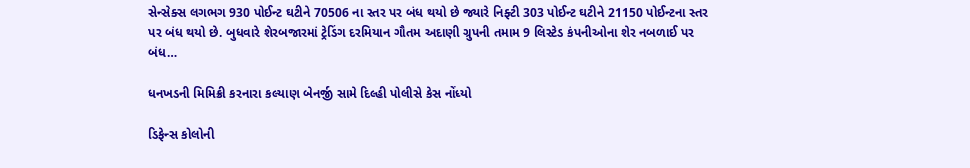સેન્સેક્સ લગભગ 930 પોઈન્ટ ઘટીને 70506 ના સ્તર પર બંધ થયો છે જ્યારે નિફ્ટી 303 પોઈન્ટ ઘટીને 21150 પોઈન્ટના સ્તર પર બંધ થયો છે. બુધવારે શેરબજારમાં ટ્રેડિંગ દરમિયાન ગૌતમ અદાણી ગ્રુપની તમામ 9 લિસ્ટેડ કંપનીઓના શેર નબળાઈ પર બંધ…

ધનખડની મિમિક્રી કરનારા કલ્યાણ બેનર્જી સામે દિલ્હી પોલીસે કેસ નોંધ્યો

ડિફેન્સ કોલોની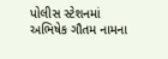પોલીસ સ્ટેશનમાં અભિષેક ગૌતમ નામના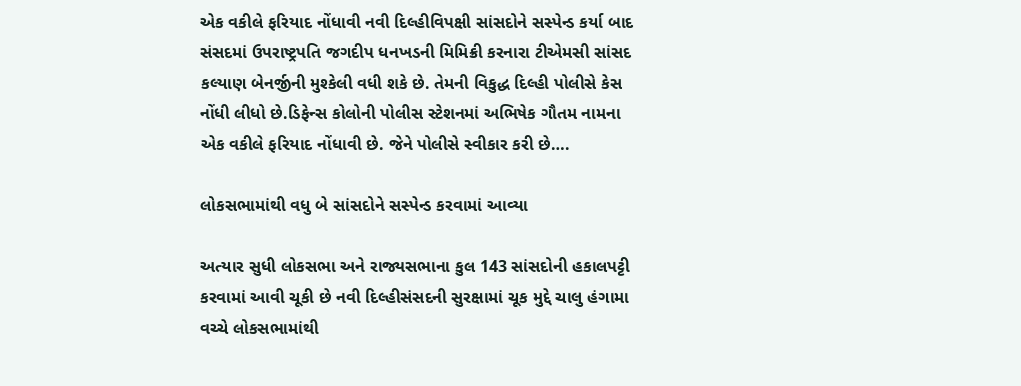એક વકીલે ફરિયાદ નોંધાવી નવી દિલ્હીવિપક્ષી સાંસદોને સસ્પેન્ડ કર્યા બાદ સંસદમાં ઉપરાષ્ટ્રપતિ જગદીપ ધનખડની મિમિક્રી કરનારા ટીએમસી સાંસદ કલ્યાણ બેનર્જીની મુશ્કેલી વધી શકે છે. તેમની વિકુદ્ધ દિલ્હી પોલીસે કેસ નોંધી લીધો છે.ડિફેન્સ કોલોની પોલીસ સ્ટેશનમાં અભિષેક ગૌતમ નામના એક વકીલે ફરિયાદ નોંધાવી છે. જેને પોલીસે સ્વીકાર કરી છે….

લોકસભામાંથી વધુ બે સાંસદોને સસ્પેન્ડ કરવામાં આવ્યા

અત્યાર સુધી લોકસભા અને રાજ્યસભાના કુલ 143 સાંસદોની હકાલપટ્ટી કરવામાં આવી ચૂકી છે નવી દિલ્હીસંસદની સુરક્ષામાં ચૂક મુદ્દે ચાલુ હંગામા વચ્ચે લોકસભામાંથી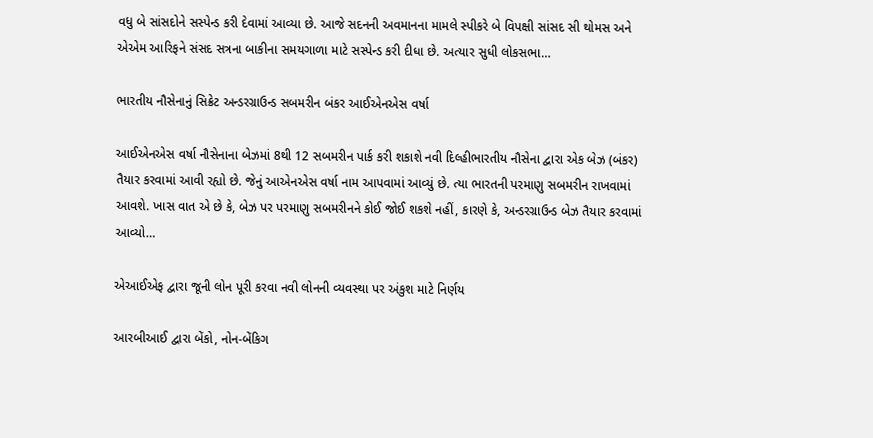વધુ બે સાંસદોને સસ્પેન્ડ કરી દેવામાં આવ્યા છે. આજે સદનની અવમાનના મામલે સ્પીકરે બે વિપક્ષી સાંસદ સી થોમસ અને એએમ આરિફને સંસદ સત્રના બાકીના સમયગાળા માટે સસ્પેન્ડ કરી દીધા છે. અત્યાર સુધી લોકસભા…

ભારતીય નૌસેનાનું સિક્રેટ અન્ડરગ્રાઉન્ડ સબમરીન બંકર આઈએનએસ વર્ષા

આઈએનએસ વર્ષા નૌસેનાના બેઝમાં 8થી 12 સબમરીન પાર્ક કરી શકાશે નવી દિલ્હીભારતીય નૌસેના દ્વારા એક બેઝ (બંકર) તૈયાર કરવામાં આવી રહ્યો છે. જેનું આએનએસ વર્ષા નામ આપવામાં આવ્યું છે. ત્યા ભારતની પરમાણુ સબમરીન રાખવામાં આવશે. ખાસ વાત એ છે કે, બેઝ પર પરમાણુ સબમરીનને કોઈ જોઈ શકશે નહીં, કારણે કે, અન્ડરગ્રાઉન્ડ બેઝ તૈયાર કરવામાં આવ્યો…

એઆઈએફ દ્વારા જૂની લોન પૂરી કરવા નવી લોનની વ્યવસ્થા પર અંકુશ માટે નિર્ણય

આરબીઆઈ દ્વારા બેંકો, નોન-બેંકિગ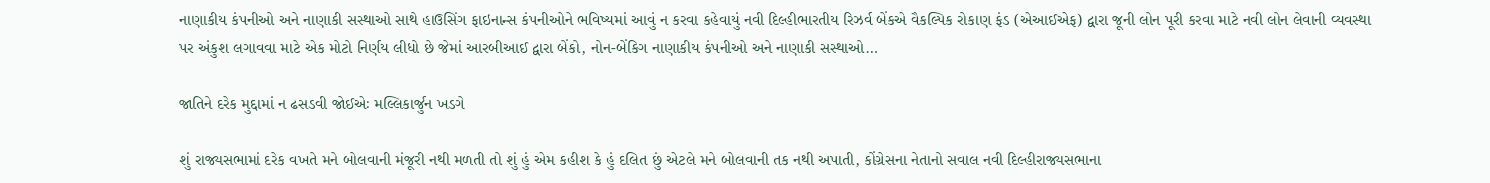નાણાકીય કંપનીઓ અને નાણાકી સસ્થાઓ સાથે હાઉસિંગ ફાઇનાન્સ કંપનીઓને ભવિષ્યમાં આવું ન કરવા કહેવાયું નવી દિલ્હીભારતીય રિઝર્વ બેંકએ વૈકલ્પિક રોકાણ ફંડ (એઆઈએફ) દ્વારા જૂની લોન પૂરી કરવા માટે નવી લોન લેવાની વ્યવસ્થા પર અંકુશ લગાવવા માટે એક મોટો નિર્ણય લીધો છે જેમાં આરબીઆઈ દ્વારા બેંકો, નોન-બેંકિગ નાણાકીય કંપનીઓ અને નાણાકી સસ્થાઓ…

જાતિને દરેક મુદ્દામાં ન ઢસડવી જોઈએઃ મલ્લિકાર્જુન ખડગે

શું રાજ્યસભામાં દરેક વખતે મને બોલવાની મંજૂરી નથી મળતી તો શું હું એમ કહીશ કે હું દલિત છું એટલે મને બોલવાની તક નથી અપાતી, કોંગ્રેસના નેતાનો સવાલ નવી દિલ્હીરાજ્યસભાના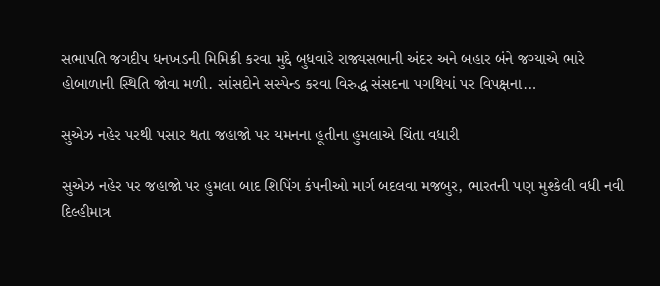સભાપતિ જગદીપ ધનખડની મિમિક્રી કરવા મુદ્દે બુધવારે રાજ્યસભાની અંદર અને બહાર બંને જગ્યાએ ભારે હોબાળાની સ્થિતિ જોવા મળી. સાંસદોને સસ્પેન્ડ કરવા વિરુદ્ધ સંસદના પગથિયાં પર વિપક્ષના…

સુએઝ નહેર પરથી પસાર થતા જહાજો પર યમનના હૂતીના હુમલાએ ચિંતા વધારી

સુએઝ નહેર પર જહાજો પર હુમલા બાદ શિપિંગ કંપનીઓ માર્ગ બદલવા મજબુર, ભારતની પણ મુશ્કેલી વધી નવી દિલ્હીમાત્ર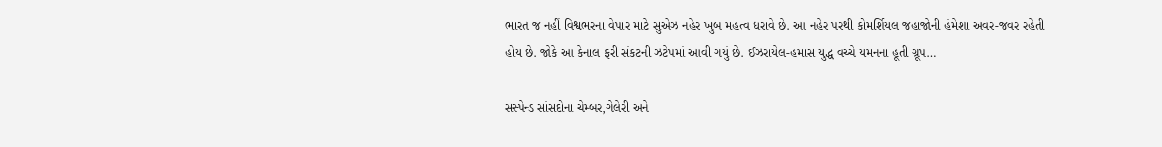ભારત જ નહીં વિશ્વભરના વેપાર માટે સુએઝ નહેર ખુબ મહત્વ ધરાવે છે. આ નહેર પરથી કોમર્શિયલ જહાજોની હંમેશા અવર-જવર રહેતી હોય છે. જોકે આ કેનાલ ફરી સંકટની ઝટેપમાં આવી ગયું છે. ઈઝરાયેલ-હમાસ યુદ્ધ વચ્ચે યમનના હૂતી ગ્રૂપ…

સસ્પેન્ડ સાંસદોના ચેમ્બર,ગેલેરી અને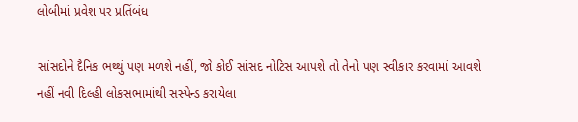લોબીમાં પ્રવેશ પર પ્રતિંબંધ

સાંસદોને દૈનિક ભથ્થું પણ મળશે નહીં, જો કોઈ સાંસદ નોટિસ આપશે તો તેનો પણ સ્વીકાર કરવામાં આવશે નહીં નવી દિલ્હી લોકસભામાંથી સસ્પેન્ડ કરાયેલા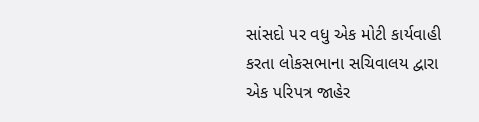સાંસદો પર વધુ એક મોટી કાર્યવાહી કરતા લોકસભાના સચિવાલય દ્વારા એક પરિપત્ર જાહેર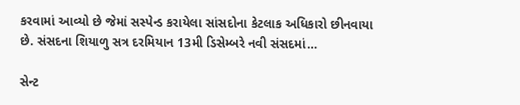કરવામાં આવ્યો છે જેમાં સસ્પેન્ડ કરાયેલા સાંસદોના કેટલાક અધિકારો છીનવાયા છે. સંસદના શિયાળુ સત્ર દરમિયાન 13મી ડિસેમ્બરે નવી સંસદમાં…

સેન્ટ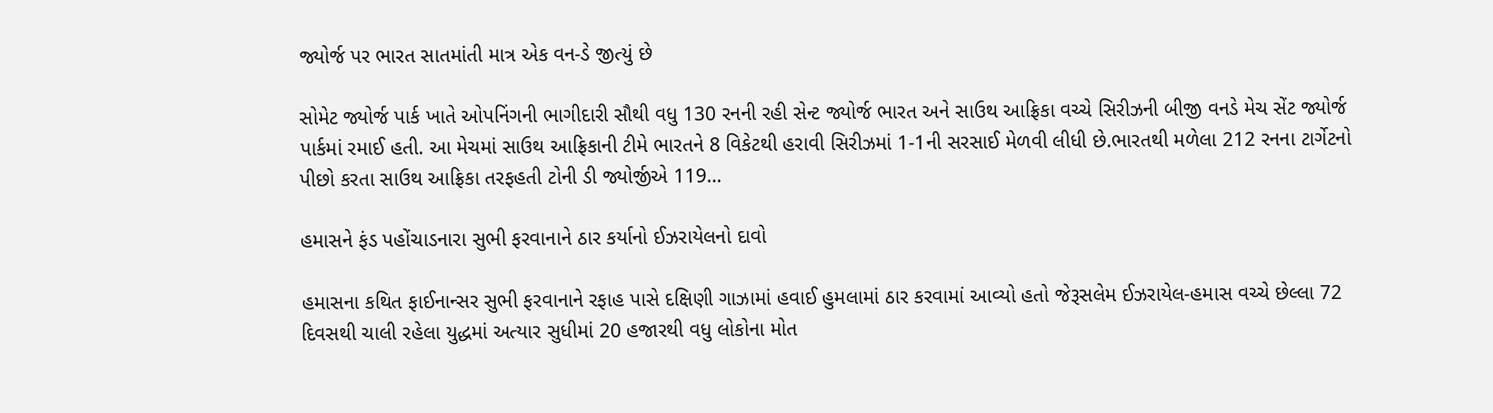જ્યોર્જ પર ભારત સાતમાંતી માત્ર એક વન-ડે જીત્યું છે

સોમેટ જ્યોર્જ પાર્ક ખાતે ઓપનિંગની ભાગીદારી સૌથી વધુ 130 રનની રહી સેન્ટ જ્યોર્જ ભારત અને સાઉથ આફ્રિકા વચ્ચે સિરીઝની બીજી વનડે મેચ સેંટ જ્યોર્જ પાર્કમાં રમાઈ હતી. આ મેચમાં સાઉથ આફ્રિકાની ટીમે ભારતને 8 વિકેટથી હરાવી સિરીઝમાં 1-1ની સરસાઈ મેળવી લીધી છે.ભારતથી મળેલા 212 રનના ટાર્ગેટનો પીછો કરતા સાઉથ આફ્રિકા તરફહતી ટોની ડી જ્યોર્જીએ 119…

હમાસને ફંડ પહોંચાડનારા સુભી ફરવાનાને ઠાર કર્યાનો ઈઝરાયેલનો દાવો

હમાસના કથિત ફાઈનાન્સર સુભી ફરવાનાને રફાહ પાસે દક્ષિણી ગાઝામાં હવાઈ હુમલામાં ઠાર કરવામાં આવ્યો હતો જેરૂસલેમ ઈઝરાયેલ-હમાસ વચ્ચે છેલ્લા 72 દિવસથી ચાલી રહેલા યુદ્ધમાં અત્યાર સુધીમાં 20 હજારથી વધુ લોકોના મોત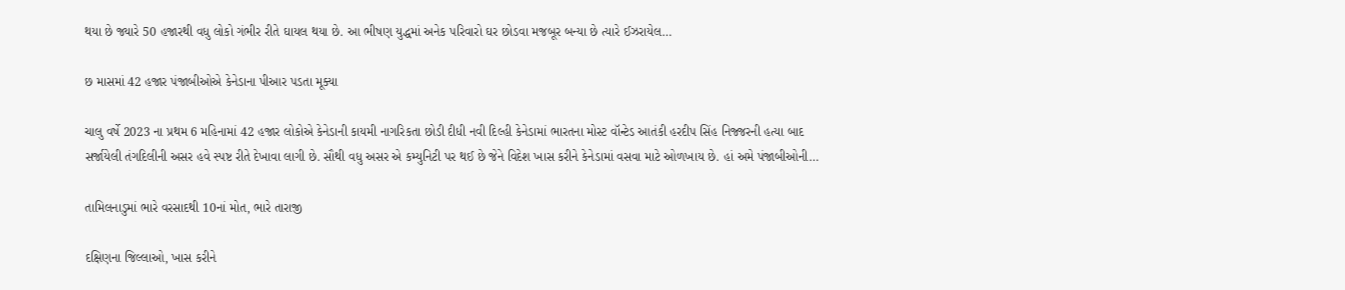થયા છે જ્યારે 50 હજારથી વધુ લોકો ગંભીર રીતે ઘાયલ થયા છે. આ ભીષણ યુદ્ધમાં અનેક પરિવારો ઘર છોડવા મજબૂર બન્યા છે ત્યારે ઈઝરાયેલ…

છ માસમાં 42 હજાર પંજાબીઓએ કેનેડાના પીઆર પડતા મૂક્યા

ચાલુ વર્ષે 2023 ના પ્રથમ 6 મહિનામાં 42 હજાર લોકોએ કેનેડાની કાયમી નાગરિકતા છોડી દીધી નવી દિલ્હી કેનેડામાં ભારતના મોસ્ટ વૉન્ટેડ આતંકી હરદીપ સિંહ નિજ્જરની હત્યા બાદ સર્જાયેલી તંગદિલીની અસર હવે સ્પષ્ટ રીતે દેખાવા લાગી છે. સૌથી વધુ અસર એ કમ્યુનિટી પર થઈ છે જેને વિદેશ ખાસ કરીને કેનેડામાં વસવા માટે ઓળખાય છે. હાં અમે પંજાબીઓની…

તામિલનાડુમાં ભારે વરસાદથી 10નાં મોત, ભારે તારાજી

દક્ષિણના જિલ્લાઓ, ખાસ કરીને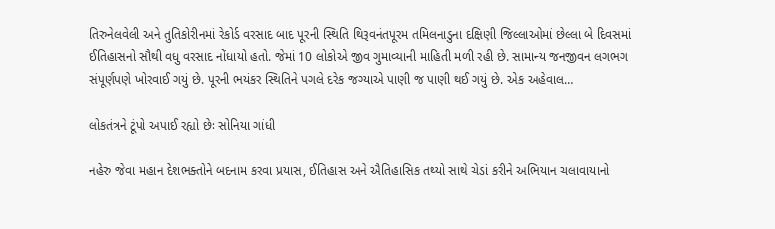તિરુનેલવેલી અને તુતિકોરીનમાં રેકોર્ડ વરસાદ બાદ પૂરની સ્થિતિ થિરૂવનંતપૂરમ તમિલનાડુના દક્ષિણી જિલ્લાઓમાં છેલ્લા બે દિવસમાં ઈતિહાસનો સૌથી વધુ વરસાદ નોંધાયો હતો. જેમાં 10 લોકોએ જીવ ગુમાવ્યાની માહિતી મળી રહી છે. સામાન્ય જનજીવન લગભગ સંપૂર્ણપણે ખોરવાઈ ગયું છે. પૂરની ભયંકર સ્થિતિને પગલે દરેક જગ્યાએ પાણી જ પાણી થઈ ગયું છે. એક અહેવાલ…

લોકતંત્રને ટૂંપો અપાઈ રહ્યો છેઃ સોનિયા ગાંધી

નહેરુ જેવા મહાન દેશભક્તોને બદનામ કરવા પ્રયાસ, ઈતિહાસ અને ઐતિહાસિક તથ્યો સાથે ચેડાં કરીને અભિયાન ચલાવાયાનો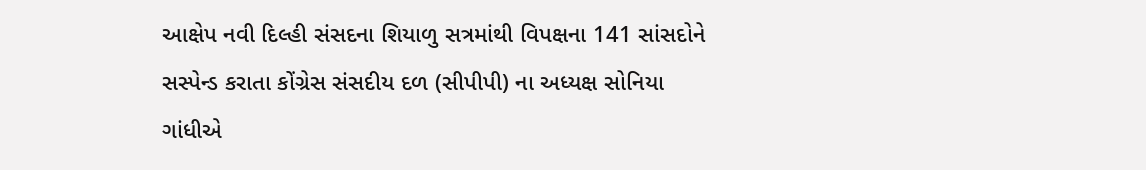આક્ષેપ નવી દિલ્હી સંસદના શિયાળુ સત્રમાંથી વિપક્ષના 141 સાંસદોને સસ્પેન્ડ કરાતા કોંગ્રેસ સંસદીય દળ (સીપીપી) ના અધ્યક્ષ સોનિયા ગાંધીએ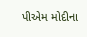પીએમ મોદીના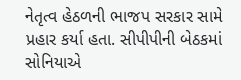નેતૃત્વ હેઠળની ભાજપ સરકાર સામે પ્રહાર કર્યા હતા. સીપીપીની બેઠકમાં સોનિયાએ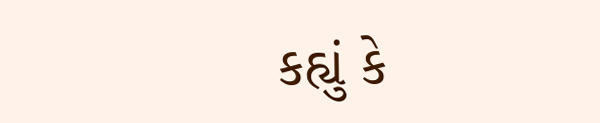કહ્યું કે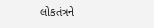લોકતંત્રને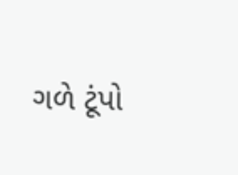ગળે ટૂંપો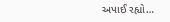અપાઈ રહ્યો…